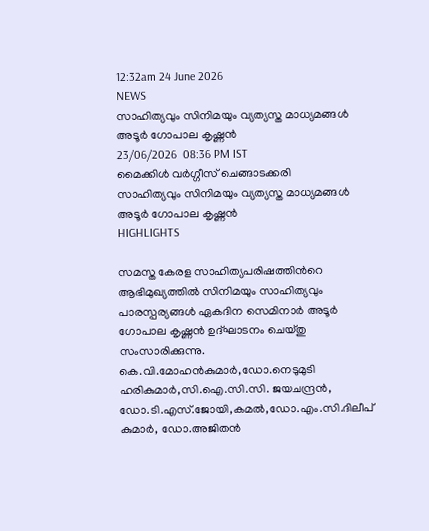12:32am 24 June 2026
NEWS
സാഹിത്യവും സിനിമയും വ്യത്യസ്ത മാധ്യമങ്ങൾ അടൂർ ഗോപാല കൃഷ്ണൻ
23/06/2026  08:36 PM IST
മൈക്കിൾ വർഗ്ഗീസ് ചെങ്ങാടക്കരി
സാഹിത്യവും സിനിമയും വ്യത്യസ്ത മാധ്യമങ്ങൾ അടൂർ ഗോപാല കൃഷ്ണൻ
HIGHLIGHTS

സമസ്ത കേരള സാഹിത്യപരിഷത്തിന്‍റെ ആഭിമുഖ്യത്തില്‍ സിനിമയും സാഹിത്യവും പാരസ്പര്യങ്ങള്‍ ഏകദിന സെമിനാർ അടൂർ ഗോപാല കൃഷ്ണൻ ഉദ്ഘാടനം ചെയ്തു സംസാരിക്കുന്നു. കെ.വി.മോഹന്‍കുമാർ,ഡോ.നെടുമുടി ഹരികുമാർ,സി.ഐ.സി.സി. ജയചന്ദ്രന്‍, ഡോ.ടി.എസ്.ജോയി,കമല്‍,ഡോ.എം.സി.ദിലീപ് കുമാർ, ഡോ.അജിതന്‍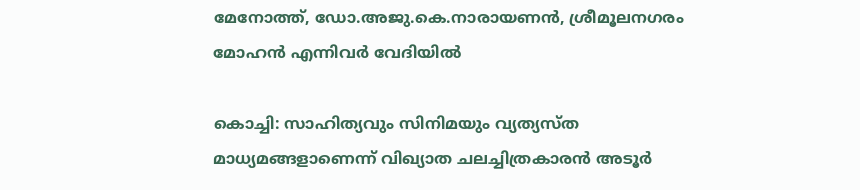മേനോത്ത്, ഡോ.അജു.കെ.നാരായണന്‍, ശ്രീമൂലനഗരം മോഹന്‍ എന്നിവർ വേദിയില്‍

കൊച്ചി: സാഹിത്യവും സിനിമയും വ്യത്യസ്ത മാധ്യമങ്ങളാണെന്ന് വിഖ്യാത ചലച്ചിത്രകാരൻ അടൂർ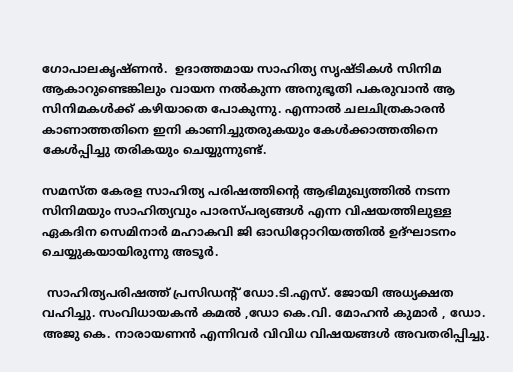ഗോപാലകൃഷ്ണൻ.  ഉദാത്തമായ സാഹിത്യ സൃഷ്ടികൾ സിനിമ ആകാറുണ്ടെങ്കിലും വായന നൽകുന്ന അനുഭൂതി പകരുവാൻ ആ സിനിമകൾക്ക് കഴിയാതെ പോകുന്നു. എന്നാൽ ചലചിത്രകാരൻ കാണാത്തതിനെ ഇനി കാണിച്ചുതരുകയും കേൾക്കാത്തതിനെ കേൾപ്പിച്ചു തരികയും ചെയ്യുന്നുണ്ട്.

സമസ്ത കേരള സാഹിത്യ പരിഷത്തിന്‍റെ ആഭിമുഖ്യത്തിൽ നടന്ന സിനിമയും സാഹിത്യവും പാരസ്പര്യങ്ങൾ എന്ന വിഷയത്തിലുള്ള ഏകദിന സെമിനാർ മഹാകവി ജി ഓഡിറ്റോറിയത്തിൽ ഉദ്ഘാടനം ചെയ്യുകയായിരുന്നു അടൂർ.

 സാഹിത്യപരിഷത്ത് പ്രസിഡന്‍റ് ഡോ.ടി.എസ്. ജോയി അധ്യക്ഷത വഹിച്ചു. സംവിധായകൻ കമൽ ,ഡോ കെ.വി. മോഹൻ കുമാർ , ഡോ. അജു കെ. നാരായണൻ എന്നിവർ വിവിധ വിഷയങ്ങൾ അവതരിപ്പിച്ചു.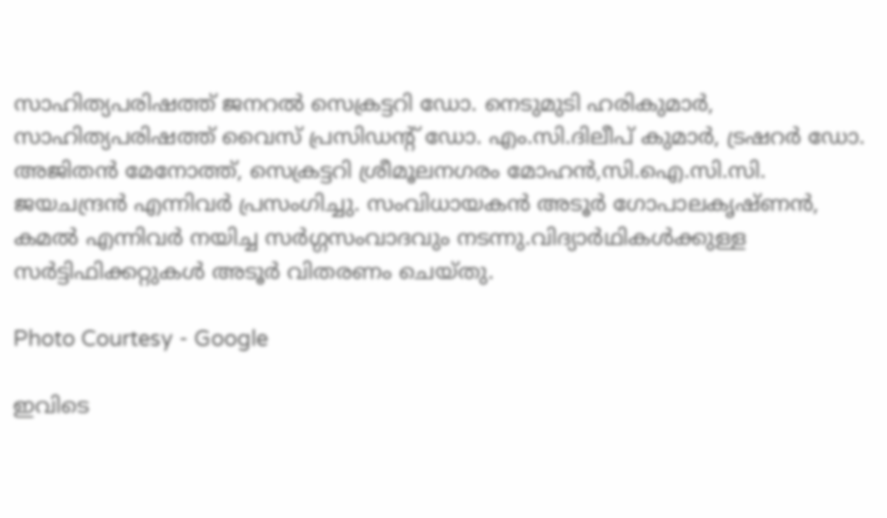സാഹിത്യപരിഷത്ത് ജനറൽ സെക്രട്ടറി ഡോ. നെടുമുടി ഹരികുമാർ,  സാഹിത്യപരിഷത്ത് വൈസ് പ്രസിഡന്‍റ് ഡോ. എം.സി.ദിലീപ് കുമാർ, ട്രഷറർ ഡോ. അജിതൻ മേനോത്ത്, സെക്രട്ടറി ശ്രീമൂലനഗരം മോഹൻ,സി.ഐ.സി.സി. ജയചന്ദ്രൻ എന്നിവർ പ്രസംഗിച്ചു. സംവിധായകൻ അടൂർ ഗോപാലകൃഷ്ണൻ, കമൽ എന്നിവർ നയിച്ച സർഗ്ഗസംവാദവും നടന്നു.വിദ്യാർഥികൾക്കുള്ള സർട്ടിഫിക്കറ്റുകൾ അടൂർ വിതരണം ചെയ്തു.

Photo Courtesy - Google

ഇവിടെ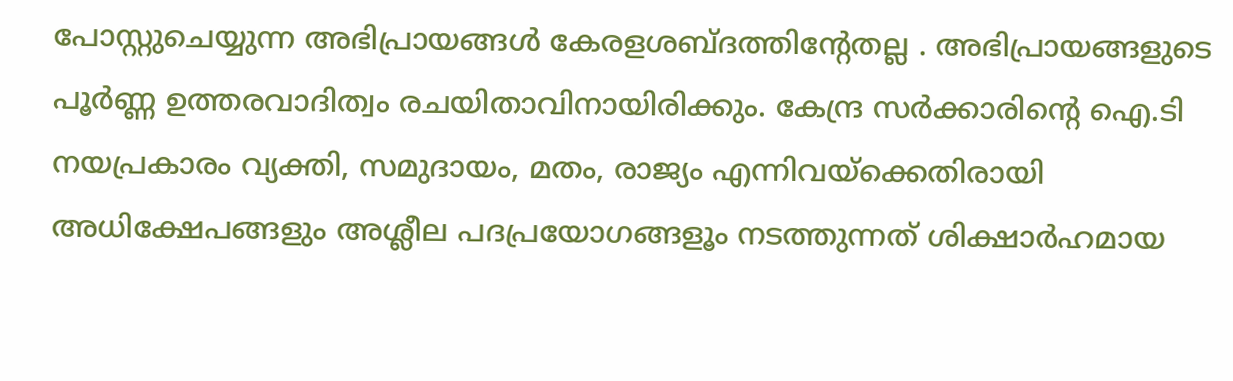പോസ്റ്റുചെയ്യുന്ന അഭിപ്രായങ്ങള്‍ കേരളശബ്‌ദത്തിന്റേതല്ല . അഭിപ്രായങ്ങളുടെ പൂര്‍ണ്ണ ഉത്തരവാദിത്വം രചയിതാവിനായിരിക്കും. കേന്ദ്ര സർക്കാരിന്റെ ഐ.ടി നയപ്രകാരം വ്യക്തി, സമുദായം, മതം, രാജ്യം എന്നിവയ്ക്കെതിരായി അധിക്ഷേപങ്ങളും അശ്ലീല പദപ്രയോഗങ്ങളൂം നടത്തുന്നത് ശിക്ഷാര്‍ഹമായ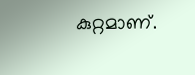കുറ്റമാണ്.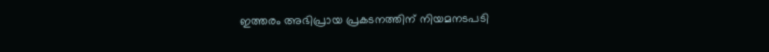ഇത്തരം അഭിപ്രായ പ്രകടനത്തിന് നിയമനടപടി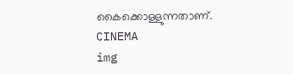കൈക്കൊള്ളുന്നതാണ്.
CINEMA
img